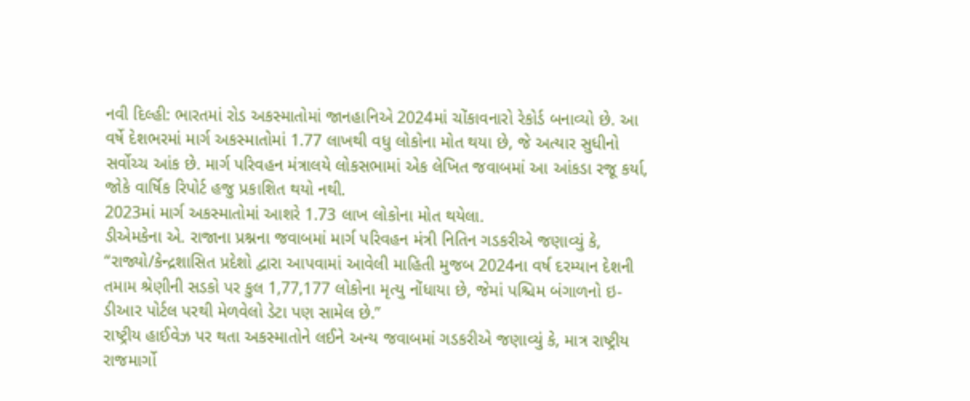નવી દિલ્હી: ભારતમાં રોડ અકસ્માતોમાં જાનહાનિએ 2024માં ચોંકાવનારો રેકોર્ડ બનાવ્યો છે. આ વર્ષે દેશભરમાં માર્ગ અકસ્માતોમાં 1.77 લાખથી વધુ લોકોના મોત થયા છે, જે અત્યાર સુધીનો સર્વોચ્ચ આંક છે. માર્ગ પરિવહન મંત્રાલયે લોકસભામાં એક લેખિત જવાબમાં આ આંકડા રજૂ કર્યા, જોકે વાર્ષિક રિપોર્ટ હજુ પ્રકાશિત થયો નથી.
2023માં માર્ગ અકસ્માતોમાં આશરે 1.73 લાખ લોકોના મોત થયેલા.
ડીએમકેના એ. રાજાના પ્રશ્નના જવાબમાં માર્ગ પરિવહન મંત્રી નિતિન ગડકરીએ જણાવ્યું કે, “રાજ્યો/કેન્દ્રશાસિત પ્રદેશો દ્વારા આપવામાં આવેલી માહિતી મુજબ 2024ના વર્ષ દરમ્યાન દેશની તમામ શ્રેણીની સડકો પર કુલ 1,77,177 લોકોના મૃત્યુ નોંધાયા છે, જેમાં પશ્ચિમ બંગાળનો ઇ-ડીઆર પોર્ટલ પરથી મેળવેલો ડેટા પણ સામેલ છે.”
રાષ્ટ્રીય હાઈવેઝ પર થતા અકસ્માતોને લઈને અન્ય જવાબમાં ગડકરીએ જણાવ્યું કે, માત્ર રાષ્ટ્રીય રાજમાર્ગો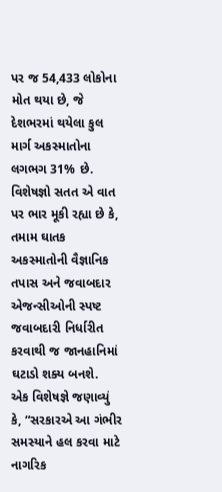પર જ 54,433 લોકોના મોત થયા છે, જે દેશભરમાં થયેલા કુલ માર્ગ અકસ્માતોના લગભગ 31% છે.
વિશેષજ્ઞો સતત એ વાત પર ભાર મૂકી રહ્યા છે કે, તમામ ઘાતક અકસ્માતોની વૈજ્ઞાનિક તપાસ અને જવાબદાર એજન્સીઓની સ્પષ્ટ જવાબદારી નિર્ધારીત કરવાથી જ જાનહાનિમાં ઘટાડો શક્ય બનશે.
એક વિશેષજ્ઞે જણાવ્યું કે, “સરકારએ આ ગંભીર સમસ્યાને હલ કરવા માટે નાગરિક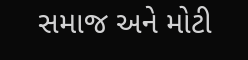સમાજ અને મોટી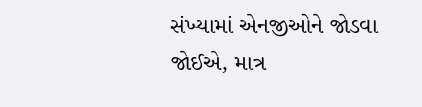સંખ્યામાં એનજીઓને જોડવા જોઈએ, માત્ર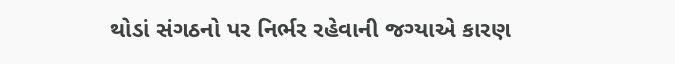થોડાં સંગઠનો પર નિર્ભર રહેવાની જગ્યાએ કારણ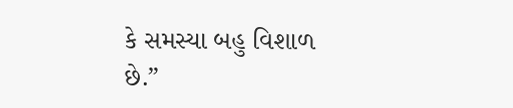કે સમસ્યા બહુ વિશાળ છે.”